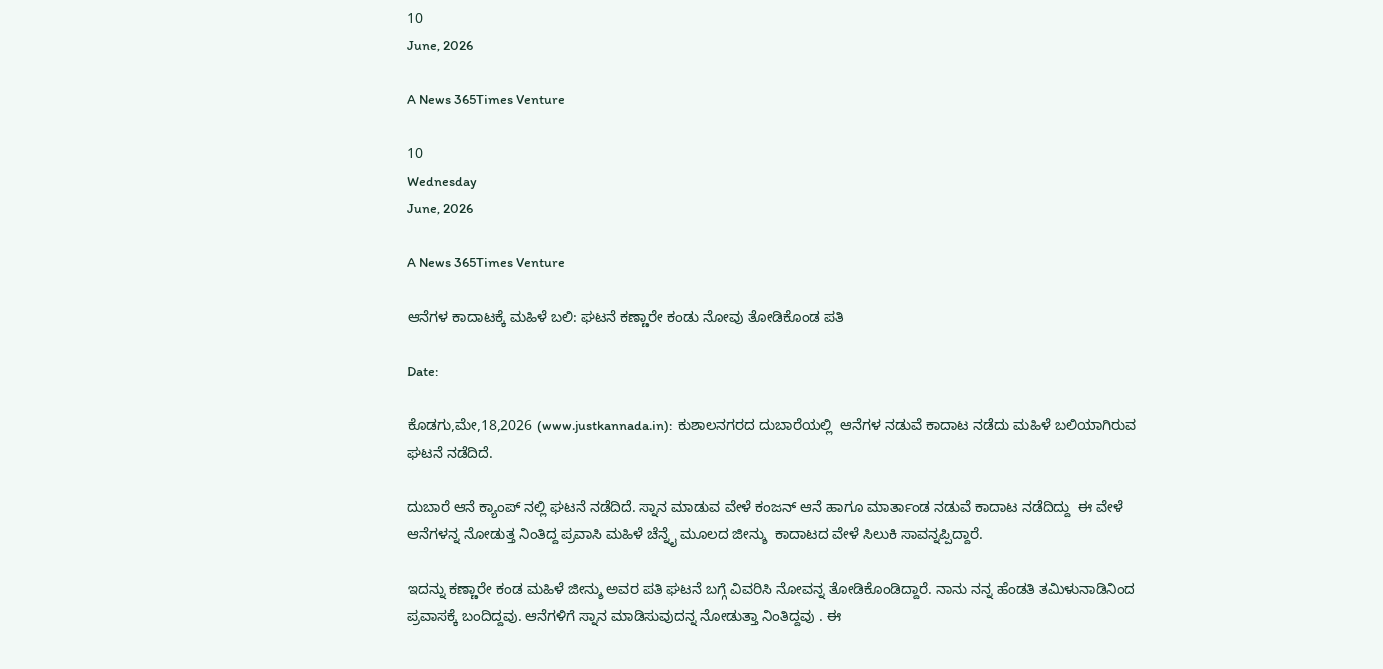10
June, 2026

A News 365Times Venture

10
Wednesday
June, 2026

A News 365Times Venture

ಆನೆಗಳ ಕಾದಾಟಕ್ಕೆ ಮಹಿಳೆ ಬಲಿ: ಘಟನೆ ಕಣ್ಣಾರೇ ಕಂಡು ನೋವು ತೋಡಿಕೊಂಡ ಪತಿ

Date:

ಕೊಡಗು,ಮೇ,18,2026 (www.justkannada.in):  ಕುಶಾಲನಗರದ ದುಬಾರೆಯಲ್ಲಿ  ಆನೆಗಳ ನಡುವೆ ಕಾದಾಟ ನಡೆದು ಮಹಿಳೆ ಬಲಿಯಾಗಿರುವ ಘಟನೆ ನಡೆದಿದೆ.

ದುಬಾರೆ ಆನೆ ಕ್ಯಾಂಪ್ ನಲ್ಲಿ ಘಟನೆ ನಡೆದಿದೆ. ಸ್ನಾನ ಮಾಡುವ ವೇಳೆ ಕಂಜನ್ ಆನೆ ಹಾಗೂ ಮಾರ್ತಾಂಡ ನಡುವೆ ಕಾದಾಟ ನಡೆದಿದ್ದು  ಈ ವೇಳೆ ಆನೆಗಳನ್ನ ನೋಡುತ್ತ ನಿಂತಿದ್ದ ಪ್ರವಾಸಿ ಮಹಿಳೆ ಚೆನ್ನೈ ಮೂಲದ ಜೀನ್ಶು  ಕಾದಾಟದ ವೇಳೆ ಸಿಲುಕಿ ಸಾವನ್ನಪ್ಪಿದ್ದಾರೆ.

ಇದನ್ನು ಕಣ್ಣಾರೇ ಕಂಡ ಮಹಿಳೆ ಜೀನ್ಶು ಅವರ ಪತಿ ಘಟನೆ ಬಗ್ಗೆ ವಿವರಿಸಿ ನೋವನ್ನ ತೋಡಿಕೊಂಡಿದ್ದಾರೆ. ನಾನು ನನ್ನ ಹೆಂಡತಿ ತಮಿಳುನಾಡಿನಿಂದ ಪ್ರವಾಸಕ್ಕೆ ಬಂದಿದ್ದವು. ಆನೆಗಳಿಗೆ ಸ್ನಾನ ಮಾಡಿಸುವುದನ್ನ ನೋಡುತ್ತಾ ನಿಂತಿದ್ದವು . ಈ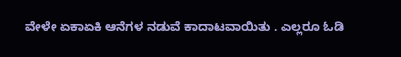ವೇಳೇ ಏಕಾಏಕಿ ಆನೆಗಳ ನಡುವೆ ಕಾದಾಟವಾಯಿತು . ಎಲ್ಲರೂ ಓಡಿ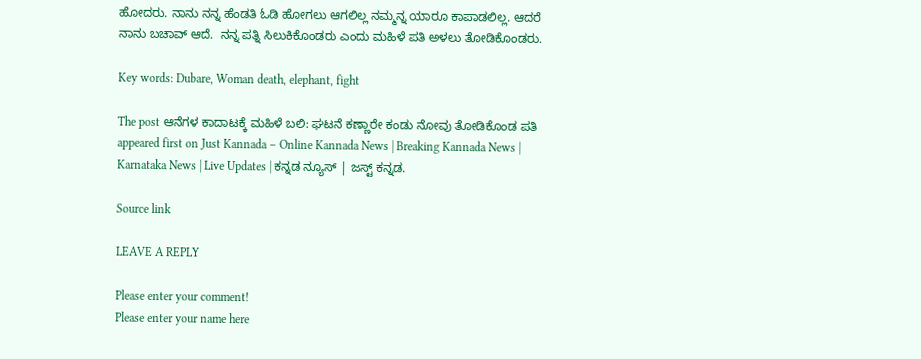ಹೋದರು. ನಾನು ನನ್ನ ಹೆಂಡತಿ ಓಡಿ ಹೋಗಲು ಆಗಲಿಲ್ಲ ನಮ್ಮನ್ನ ಯಾರೂ ಕಾಪಾಡಲಿಲ್ಲ. ಆದರೆ ನಾನು ಬಚಾವ್ ಆದೆ.  ನನ್ನ ಪತ್ನಿ ಸಿಲುಕಿಕೊಂಡರು ಎಂದು ಮಹಿಳೆ ಪತಿ ಅಳಲು ತೋಡಿಕೊಂಡರು.

Key words: Dubare, Woman death, elephant, fight

The post ಆನೆಗಳ ಕಾದಾಟಕ್ಕೆ ಮಹಿಳೆ ಬಲಿ: ಘಟನೆ ಕಣ್ಣಾರೇ ಕಂಡು ನೋವು ತೋಡಿಕೊಂಡ ಪತಿ appeared first on Just Kannada – Online Kannada News | Breaking Kannada News | Karnataka News | Live Updates | ಕನ್ನಡ ನ್ಯೂಸ್ | ಜಸ್ಟ್ ಕನ್ನಡ.

Source link

LEAVE A REPLY

Please enter your comment!
Please enter your name here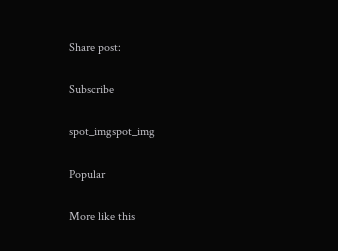Share post:

Subscribe

spot_imgspot_img

Popular

More like this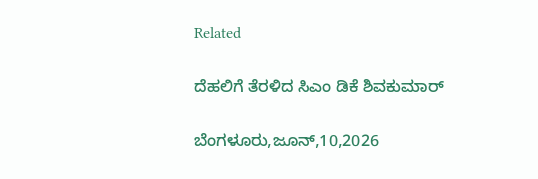Related

ದೆಹಲಿಗೆ ತೆರಳಿದ ಸಿಎಂ ಡಿಕೆ ಶಿವಕುಮಾರ್

ಬೆಂಗಳೂರು,ಜೂನ್,10,2026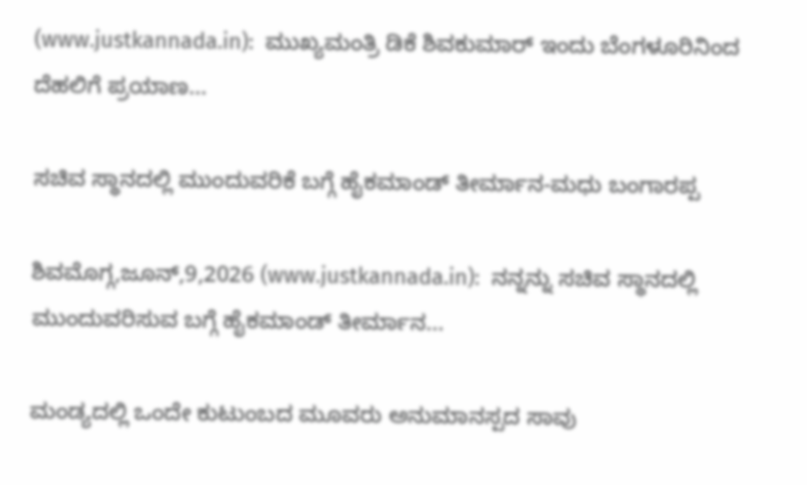(www.justkannada.in):  ಮುಖ್ಯಮಂತ್ರಿ ಡಿಕೆ ಶಿವಕುಮಾರ್ ಇಂದು ಬೆಂಗಳೂರಿನಿಂದ ದೆಹಲಿಗೆ ಪ್ರಯಾಣ...

ಸಚಿವ ಸ್ಥಾನದಲ್ಲಿ ಮುಂದುವರಿಕೆ ಬಗ್ಗೆ ಹೈಕಮಾಂಡ್ ತೀರ್ಮಾನ-ಮಧು ಬಂಗಾರಪ್ಪ

ಶಿವಮೊಗ್ಗ,ಜೂನ್,9,2026 (www.justkannada.in):  ನನ್ನನ್ನು ಸಚಿವ ಸ್ಥಾನದಲ್ಲಿ ಮುಂದುವರಿಸುವ ಬಗ್ಗೆ ಹೈಕಮಾಂಡ್ ತೀರ್ಮಾನ...

ಮಂಡ್ಯದಲ್ಲಿ ಒಂದೇ ಕುಟುಂಬದ ಮೂವರು ಅನುಮಾನಸ್ಪದ ಸಾವು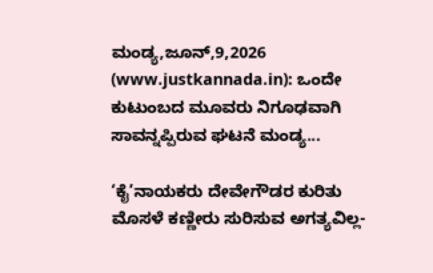ಮಂಡ್ಯ,ಜೂನ್,9,2026 (www.justkannada.in): ಒಂದೇ ಕುಟುಂಬದ ಮೂವರು ನಿಗೂಢವಾಗಿ ಸಾವನ್ನಪ್ಪಿರುವ ಘಟನೆ ಮಂಡ್ಯ...

‘ಕೈ’ನಾಯಕರು ದೇವೇಗೌಡರ ಕುರಿತು  ಮೊಸಳೆ ಕಣ್ಣೀರು ಸುರಿಸುವ ಅಗತ್ಯವಿಲ್ಲ-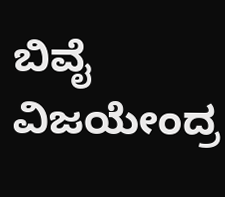ಬಿವೈ ವಿಜಯೇಂದ್ರ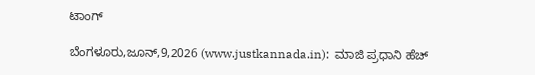ಟಾಂಗ್

ಬೆಂಗಳೂರು,ಜೂನ್,9,2026 (www.justkannada.in):  ಮಾಜಿ ಪ್ರಧಾನಿ ಹೆಚ್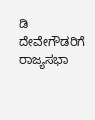ಡಿ ದೇವೇಗೌಡರಿಗೆ ರಾಜ್ಯಸಭಾ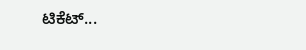ಟಿಕೆಟ್...